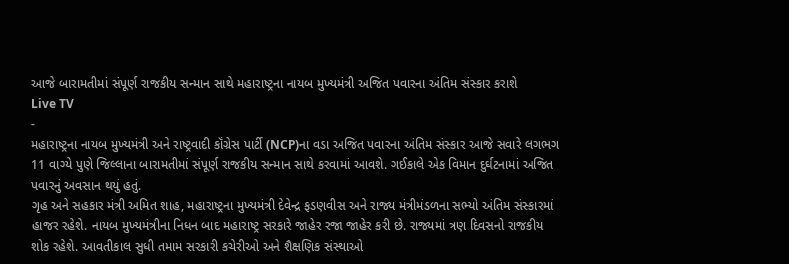આજે બારામતીમાં સંપૂર્ણ રાજકીય સન્માન સાથે મહારાષ્ટ્રના નાયબ મુખ્યમંત્રી અજિત પવારના અંતિમ સંસ્કાર કરાશે
Live TV
-
મહારાષ્ટ્રના નાયબ મુખ્યમંત્રી અને રાષ્ટ્રવાદી કૉંગ્રેસ પાર્ટી (NCP)ના વડા અજિત પવારના અંતિમ સંસ્કાર આજે સવારે લગભગ 11 વાગ્યે પુણે જિલ્લાના બારામતીમાં સંપૂર્ણ રાજકીય સન્માન સાથે કરવામાં આવશે. ગઈકાલે એક વિમાન દુર્ઘટનામાં અજિત પવારનું અવસાન થયું હતું.
ગૃહ અને સહકાર મંત્રી અમિત શાહ, મહારાષ્ટ્રના મુખ્યમંત્રી દેવેન્દ્ર ફડણવીસ અને રાજ્ય મંત્રીમંડળના સભ્યો અંતિમ સંસ્કારમાં હાજર રહેશે. નાયબ મુખ્યમંત્રીના નિધન બાદ મહારાષ્ટ્ર સરકારે જાહેર રજા જાહેર કરી છે. રાજ્યમાં ત્રણ દિવસનો રાજકીય શોક રહેશે. આવતીકાલ સુધી તમામ સરકારી કચેરીઓ અને શૈક્ષણિક સંસ્થાઓ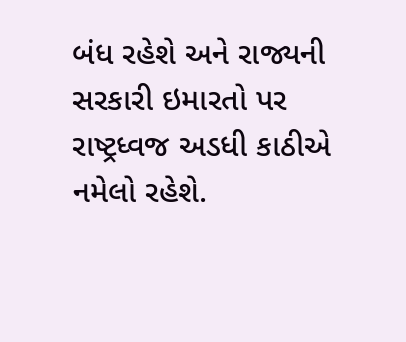બંધ રહેશે અને રાજ્યની સરકારી ઇમારતો પર રાષ્ટ્રધ્વજ અડધી કાઠીએ નમેલો રહેશે.